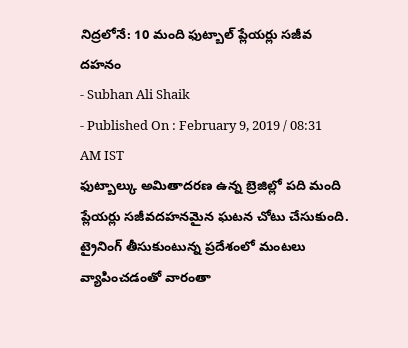నిద్రలోనే: 10 మంది ఫుట్బాల్ ప్లేయర్లు సజీవ దహనం
- Subhan Ali Shaik
- Published On : February 9, 2019 / 08:31 AM IST
ఫుట్బాల్కు అమితాదరణ ఉన్న బ్రెజిల్లో పది మంది ప్లేయర్లు సజీవదహనమైన ఘటన చోటు చేసుకుంది. ట్రైనింగ్ తీసుకుంటున్న ప్రదేశంలో మంటలు వ్యాపించడంతో వారంతా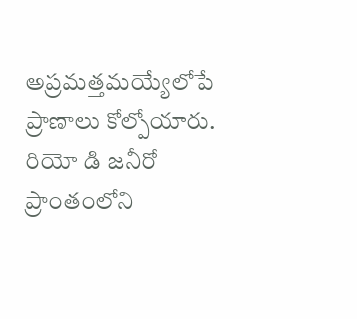అప్రమత్తమయ్యేలోపే ప్రాణాలు కోల్పోయారు. రియో డి జనీరో ప్రాంతంలోని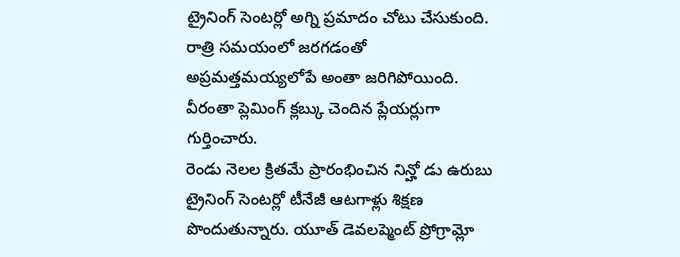ట్రైనింగ్ సెంటర్లో అగ్ని ప్రమాదం చోటు చేసుకుంది. రాత్రి సమయంలో జరగడంతో అప్రమత్తమయ్యలోపే అంతా జరిగిపోయింది. వీరంతా ప్లెమింగ్ క్లబ్కు చెందిన ప్లేయర్లుగా గుర్తించారు.
రెండు నెలల క్రితమే ప్రారంభించిన నిన్హో డు ఉరుబు ట్రైనింగ్ సెంటర్లో టీనేజీ ఆటగాళ్లు శిక్షణ పొందుతున్నారు. యూత్ డెవలప్మెంట్ ప్రోగ్రామ్లో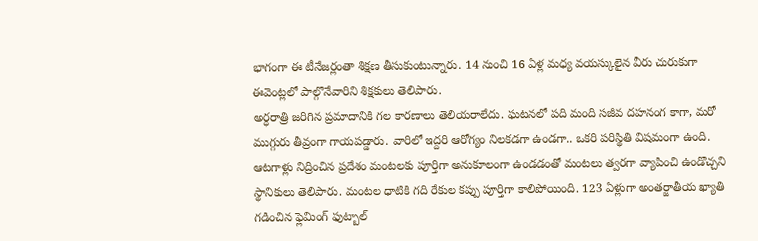భాగంగా ఈ టీనేజర్లంతా శిక్షణ తీసుకుంటున్నారు. 14 నుంచి 16 ఏళ్ల మధ్య వయస్కులైన వీరు చురుకుగా ఈవెంట్లలో పాల్గొనేవారిని శిక్షకులు తెలిపారు.
అర్ధరాత్రి జరిగిన ప్రమాదానికి గల కారణాలు తెలియరాలేదు. ఘటనలో పది మంది సజీవ దహనంగ కాగా, మరో ముగ్గురు తీవ్రంగా గాయపడ్డారు. వారిలో ఇద్దరి ఆరోగ్యం నిలకడగా ఉండగా.. ఒకరి పరిస్థితి విషమంగా ఉంది. ఆటగాళ్లు నిద్రించిన ప్రదేశం మంటలకు పూర్తిగా అనుకూలంగా ఉండడంతో మంటలు త్వరగా వ్యాపించి ఉండొచ్చని స్థానికులు తెలిపారు. మంటల ధాటికి గది రేకుల కప్పు పూర్తిగా కాలిపోయింది. 123 ఏళ్లుగా అంతర్జాతీయ ఖ్యాతి గడించిన ఫ్లెమింగ్ ఫుట్బాల్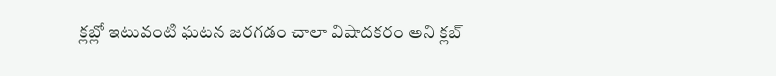క్లబ్లో ఇటువంటి ఘటన జరగడం చాలా విషాదకరం అని క్లబ్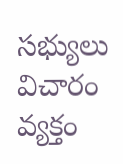సభ్యులు విచారం వ్యక్తం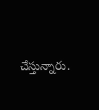చేస్తున్నారు.